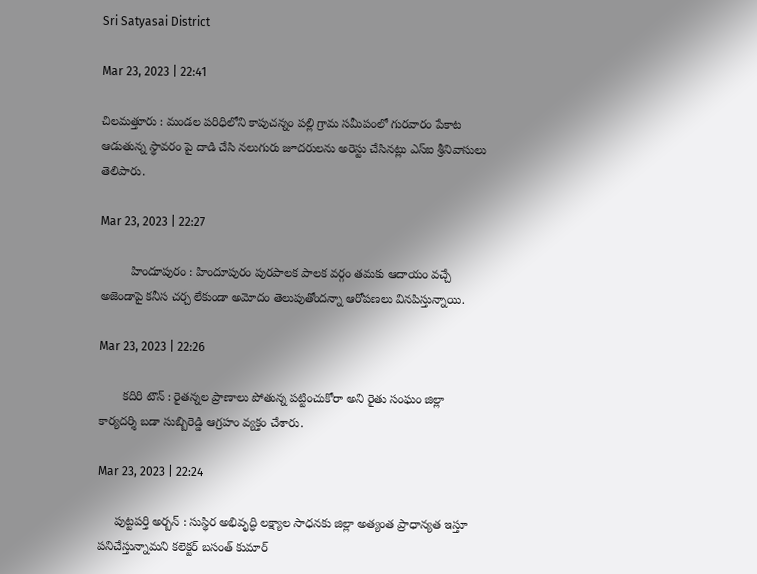Sri Satyasai District

Mar 23, 2023 | 22:41

చిలమత్తూరు : మండల పరిధిలోని కాపుచన్నం పల్లి గ్రామ సమీపంలో గురవారం పేకాట ఆడుతున్న స్థావరం పై దాడి చేసి నలుగురు జూదరులను అరెస్టు చేసినట్లు ఎస్‌ఐ శ్రీనివాసులు తెలిపారు.

Mar 23, 2023 | 22:27

         హిందూపురం : హిందూపురం పురపాలక పాలక వర్గం తమకు ఆదాయం వచ్చే అజెండాపై కనీస చర్చ లేకుండా అమోదం తెలుపుతోందన్నా ఆరోపణలు వినపిస్తున్నాయి.

Mar 23, 2023 | 22:26

       కదిరి టౌన్‌ : రైతన్నల ప్రాణాలు పోతున్న పట్టించుకోరా అని రైతు సంఘం జిల్లా కార్యదర్శి బడా సుబ్బిరెడ్డి ఆగ్రహం వ్యక్తం చేశారు.

Mar 23, 2023 | 22:24

     పుట్టపర్తి అర్బన్‌ : సుస్థిర అభివృద్ధి లక్ష్యాల సాధనకు జిల్లా అత్యంత ప్రాధాన్యత ఇస్తూ పనిచేస్తున్నామని కలెక్టర్‌ బసంత్‌ కుమార్‌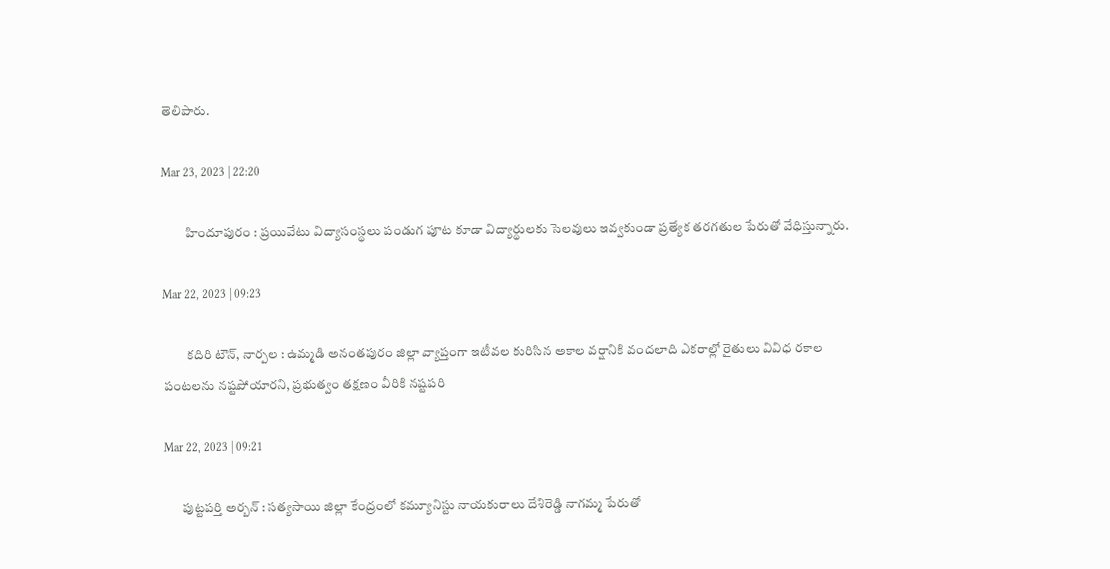తెలిపారు.

Mar 23, 2023 | 22:20

         హిందూపురం : ప్రయివేటు విద్యాసంస్థలు పండుగ పూట కూడా విద్యార్థులకు సెలవులు ఇవ్వకుండా ప్రత్యేక తరగతుల పేరుతో వేధిస్తున్నారు.

Mar 22, 2023 | 09:23

         కదిరి టౌన్‌, నార్పల : ఉమ్మడి అనంతపురం జిల్లా వ్యాప్తంగా ఇటీవల కురిసిన అకాల వర్షానికి వందలాది ఎకరాల్లో రైతులు వివిధ రకాల పంటలను నష్టపోయారని, ప్రభుత్వం తక్షణం వీరికి నష్టపరి

Mar 22, 2023 | 09:21

       పుట్టపర్తి అర్బన్‌ : సత్యసాయి జిల్లా కేంద్రంలో కమ్యూనిస్టు నాయకురాలు దేశిరెడ్డి నాగమ్మ పేరుతో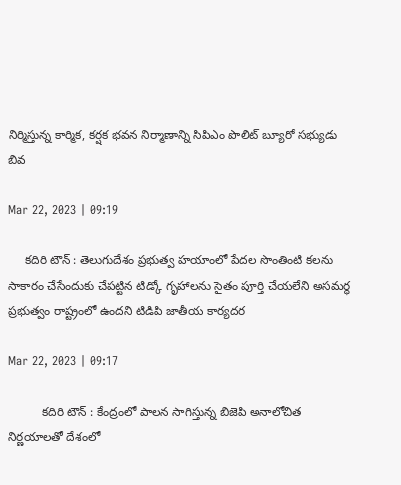నిర్మిస్తున్న కార్మిక, కర్షక భవన నిర్మాణాన్ని సిపిఎం పొలిట్‌ బ్యూరో సభ్యుడు బివ

Mar 22, 2023 | 09:19

     కదిరి టౌన్‌ : తెలుగుదేశం ప్రభుత్వ హయాంలో పేదల సొంతింటి కలను సాకారం చేసేందుకు చేపట్టిన టిడ్కో గృహాలను సైతం పూర్తి చేయలేని అసమర్థ ప్రభుత్వం రాష్ట్రంలో ఉందని టిడిపి జాతీయ కార్యదర

Mar 22, 2023 | 09:17

          కదిరి టౌన్‌ : కేంద్రంలో పాలన సాగిస్తున్న బిజెపి అనాలోచిత నిర్ణయాలతో దేశంలో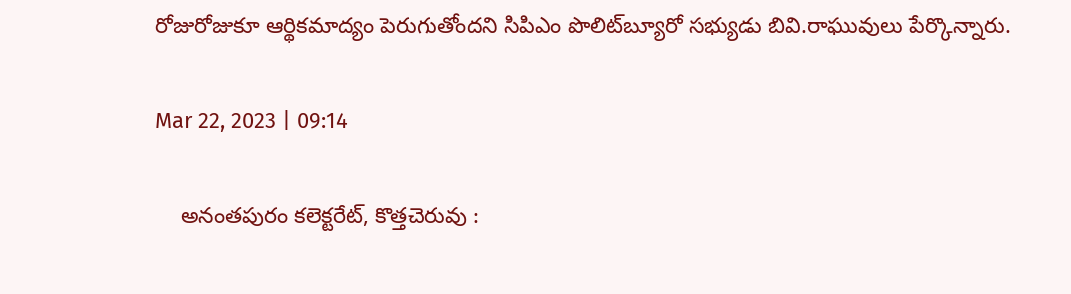రోజురోజుకూ ఆర్థికమాద్యం పెరుగుతోందని సిపిఎం పొలిట్‌బ్యూరో సభ్యుడు బివి.రాఘువులు పేర్కొన్నారు.

Mar 22, 2023 | 09:14

    అనంతపురం కలెక్టరేట్‌, కొత్తచెరువు :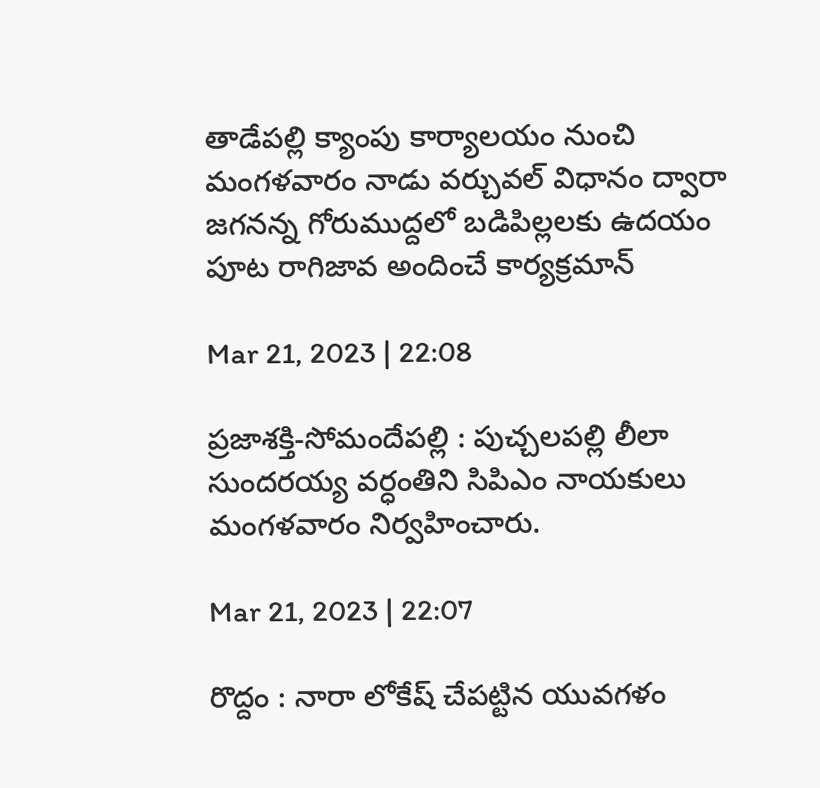తాడేపల్లి క్యాంపు కార్యాలయం నుంచి మంగళవారం నాడు వర్చువల్‌ విధానం ద్వారా జగనన్న గోరుముద్దలో బడిపిల్లలకు ఉదయం పూట రాగిజావ అందించే కార్యక్రమాన్

Mar 21, 2023 | 22:08

ప్రజాశక్తి-సోమందేపల్లి : పుచ్చలపల్లి లీలా సుందరయ్య వర్ధంతిని సిపిఎం నాయకులు మంగళవారం నిర్వహించారు.

Mar 21, 2023 | 22:07

రొద్దం : నారా లోకేష్‌ చేపట్టిన యువగళం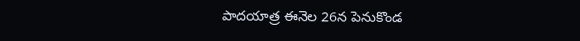పాదయాత్ర ఈనెల 26న పెనుకొండ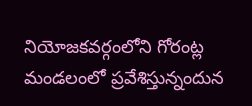నియోజకవర్గంలోని గోరంట్ల మండలంలో ప్రవేశిస్తున్నందున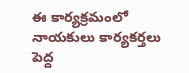ఈ కార్యక్రమంలో నాయకులు కార్యకర్తలు పెద్ద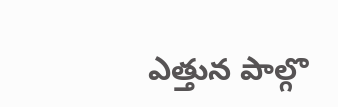ఎత్తున పాల్గొ